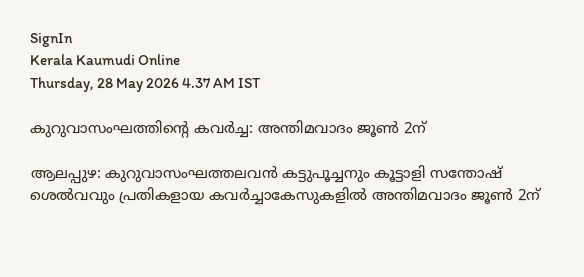SignIn
Kerala Kaumudi Online
Thursday, 28 May 2026 4.37 AM IST

കുറുവാസംഘത്തിന്റെ കവർച്ച: അന്തിമവാദം ജൂൺ 2ന്

ആലപ്പുഴ: കുറുവാസംഘത്തലവൻ കട്ടുപൂച്ചനും കൂട്ടാളി സന്തോഷ് ശെൽവവും പ്രതികളായ കവർച്ചാകേസുകളിൽ അന്തിമവാദം ജൂൺ 2ന്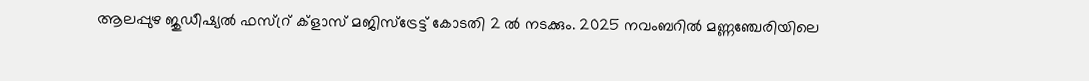ആലപ്പുഴ ജുഡീഷ്യൽ ഫസ്റ്ര് ക്ളാസ് മജിസ്ട്രേട്ട് കോടതി 2 ൽ നടക്കും. 2025 നവംബറിൽ മണ്ണഞ്ചേരിയിലെ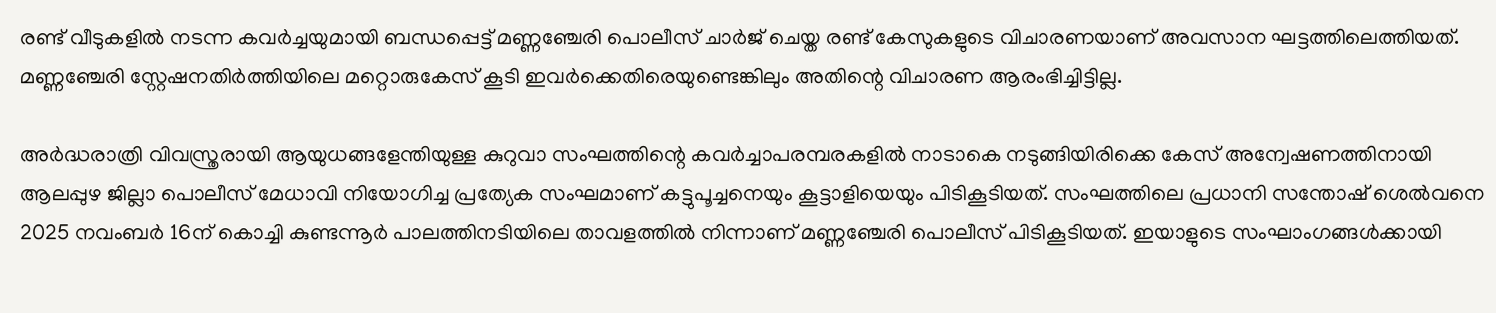രണ്ട് വീടുകളിൽ നടന്ന കവർച്ചയുമായി ബന്ധപ്പെട്ട് മണ്ണഞ്ചേരി പൊലീസ് ചാർജ് ചെയ്ത രണ്ട് കേസുകളുടെ വിചാരണയാണ് അവസാന ഘട്ടത്തിലെത്തിയത്. മണ്ണഞ്ചേരി സ്റ്റേഷനതിർത്തിയിലെ മറ്റൊരുകേസ് കൂടി ഇവർക്കെതിരെയുണ്ടെങ്കിലും അതിന്റെ വിചാരണ ആരംഭിച്ചിട്ടില്ല.

അർദ്ധരാത്രി വിവസ്ത്രരായി ആയുധങ്ങളേന്തിയുള്ള കുറുവാ സംഘത്തിന്റെ കവർച്ചാപരമ്പരകളിൽ നാടാകെ നടുങ്ങിയിരിക്കെ കേസ് അന്വേഷണത്തിനായി ആലപ്പുഴ ജില്ലാ പൊലീസ് മേധാവി നിയോഗിച്ച പ്രത്യേക സംഘമാണ് കട്ടുപൂച്ചനെയും കൂട്ടാളിയെയും പിടികൂടിയത്. സംഘത്തിലെ പ്രധാനി സന്തോഷ് ശെൽവനെ 2025 നവംബർ 16ന് കൊച്ചി കുണ്ടന്നൂർ പാലത്തിനടിയിലെ താവളത്തിൽ നിന്നാണ് മണ്ണഞ്ചേരി പൊലീസ് പിടികൂടിയത്. ഇയാളുടെ സംഘാംഗങ്ങൾക്കായി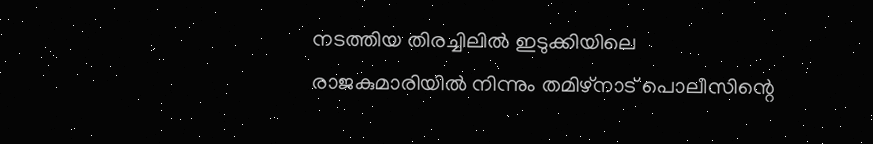നടത്തിയ തിരച്ചിലിൽ ഇടുക്കിയിലെ രാജകുമാരിയിൽ നിന്നും തമിഴ്‌നാട് പൊലീസിന്റെ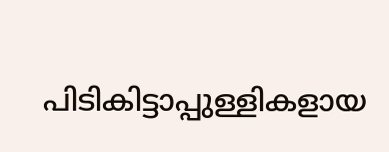പിടികിട്ടാപ്പുള്ളികളായ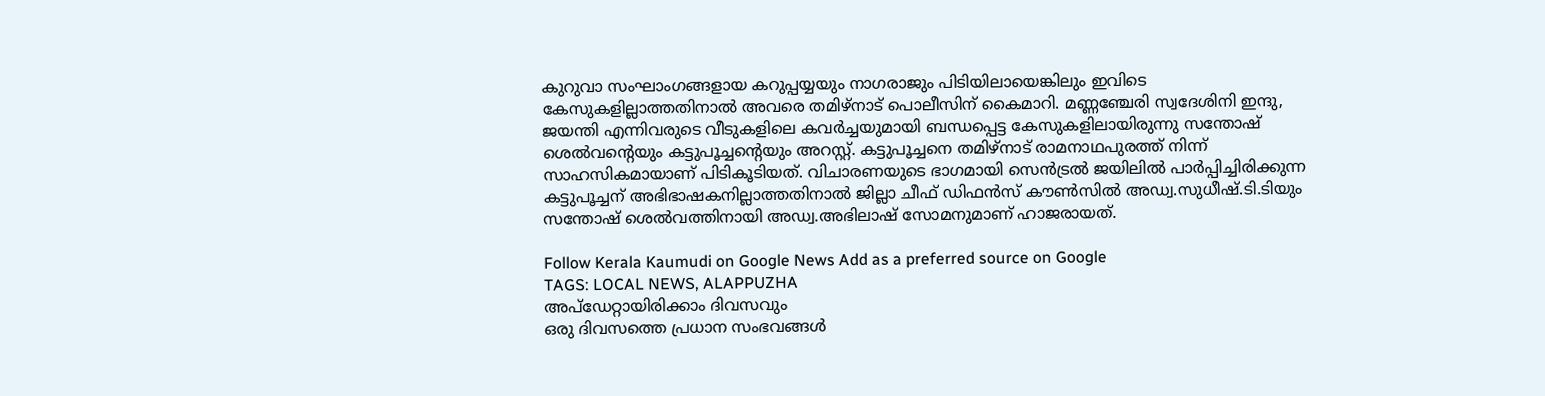കുറുവാ സംഘാംഗങ്ങളായ കറുപ്പയ്യയും നാഗരാജും പിടിയിലായെങ്കിലും ഇവിടെ കേസുകളില്ലാത്തതിനാൽ അവരെ തമിഴ്‌നാട് പൊലീസിന് കൈമാറി. മണ്ണഞ്ചേരി സ്വദേശിനി ഇന്ദു, ജയന്തി എന്നിവരുടെ വീടുകളിലെ കവർച്ചയുമായി ബന്ധപ്പെട്ട കേസുകളിലായിരുന്നു സന്തോഷ് ശെൽവന്റെയും കട്ടുപൂച്ചന്റെയും അറസ്റ്റ്. കട്ടുപൂച്ചനെ തമിഴ്‌നാട് രാമനാഥപുരത്ത് നിന്ന് സാഹസികമായാണ് പിടികൂടിയത്. വിചാരണയുടെ ഭാഗമായി സെൻട്രൽ ജയിലിൽ പാർപ്പിച്ചിരിക്കുന്ന കട്ടുപൂച്ചന് അഭിഭാഷകനില്ലാത്തതിനാൽ ജില്ലാ ചീഫ് ഡിഫൻസ് കൗൺസിൽ അഡ്വ.സുധീഷ്.ടി.ടിയും സന്തോഷ് ശെൽവത്തിനായി അഡ്വ.അഭിലാഷ് സോമനുമാണ് ഹാജരായത്.

Follow Kerala Kaumudi on Google News Add as a preferred source on Google
TAGS: LOCAL NEWS, ALAPPUZHA
അപ്ഡേറ്റായിരിക്കാം ദിവസവും
ഒരു ദിവസത്തെ പ്രധാന സംഭവങ്ങൾ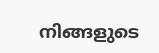നിങ്ങളുടെ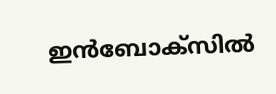ഇൻബോക്സിൽ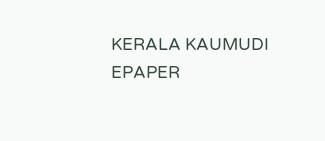KERALA KAUMUDI EPAPER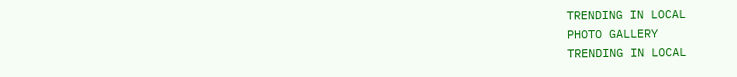TRENDING IN LOCAL
PHOTO GALLERY
TRENDING IN LOCAL